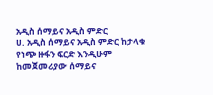አዲስ ሰማይና አዲስ ምድር
ሀ. አዲስ ሰማይና አዲስ ምድር ከታላቁ የነጭ ዙፋን ፍርድ እንዲሁም ከመጀመሪያው ሰማይና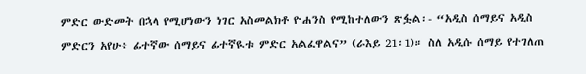ምድር ውድመት በኋላ የሚሆነውን ነገር አስመልክቶ ዮሐንስ የሚከተለውን ጽፏል፡- “አዲስ ሰማይና አዲስ ምድርን አየሁ፥ ፊተኛው ሰማይና ፊተኛዪቱ ምድር አልፈዋልና” (ራእይ 21፡1)። ስለ አዲሱ ሰማይ የተገለጠ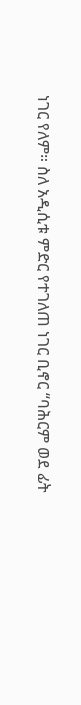ነገር የለም። ስለ አዲሲቱ ምድር የተገለጠ ነገር ቢኖር “ባሕርም ወደ ፊት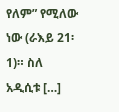የለም” የሚለው ነው (ራእይ 21፡1)። ስለ አዲሲቱ […]